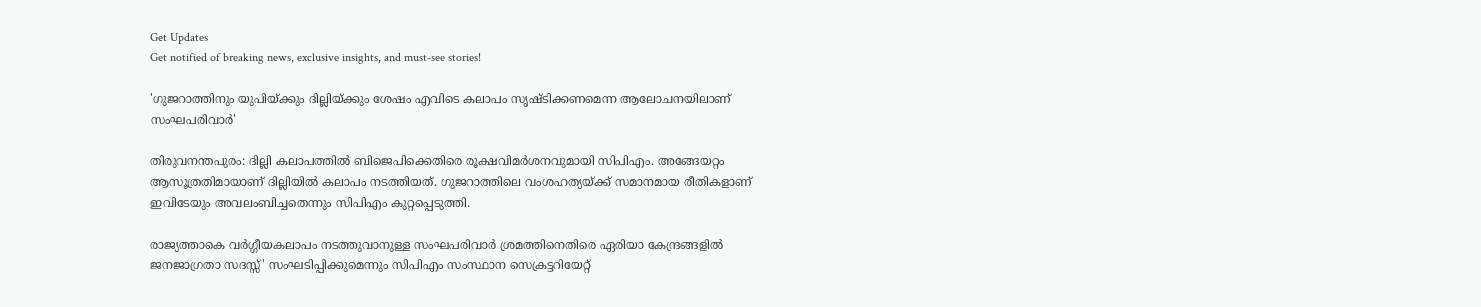Get Updates
Get notified of breaking news, exclusive insights, and must-see stories!

'ഗുജറാത്തിനും യുപിയ്‌ക്കും ദില്ലിയ്‌ക്കും ശേഷം എവിടെ കലാപം സൃഷ്ടിക്കണമെന്ന ആലോചനയിലാണ്‌ സംഘപരിവാര്‍'

തിരുവനന്തപുരം: ദില്ലി കലാപത്തില്‍ ബിജെപിക്കെതിരെ രൂക്ഷവിമര്‍ശനവുമായി സിപിഎം. അങ്ങേയറ്റം ആസൂത്രതിമായാണ്‌ ദില്ലിയില്‍ കലാപം നടത്തിയത്‌. ഗുജറാത്തിലെ വംശഹത്യയ്‌ക്ക്‌ സമാനമായ രീതികളാണ്‌ ഇവിടേയും അവലംബിച്ചതെന്നും സിപിഎം കുറ്റപ്പെടുത്തി.

രാജ്യത്താകെ വര്‍ഗ്ഗീയകലാപം നടത്തുവാനുള്ള സംഘപരിവാര്‍ ശ്രമത്തിനെതിരെ ഏരിയാ കേന്ദ്രങ്ങളില്‍ ജനജാഗ്രതാ സദസ്സ്‌' സംഘടിപ്പിക്കുമെന്നും സിപിഎം സംസ്ഥാന സെക്രട്ടറിയേറ്റ്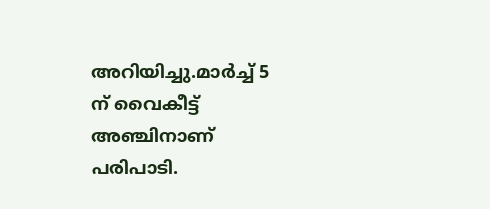അറിയിച്ചു.മാര്‍ച്ച്‌ 5 ന്‌ വൈകീട്ട് അഞ്ചിനാണ് പരിപാടി.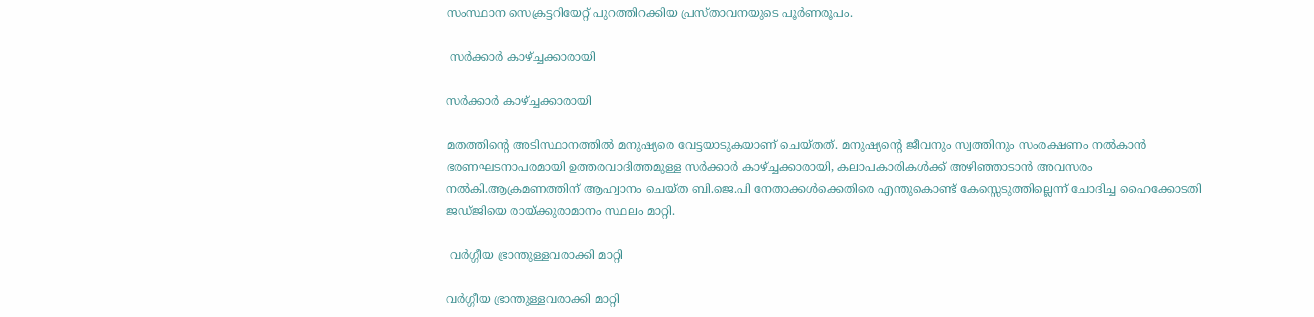സംസ്ഥാന സെക്രട്ടറിയേറ്റ് പുറത്തിറക്കിയ പ്രസ്താവനയുടെ പൂര്‍ണരൂപം.

 സര്‍ക്കാര്‍ കാഴ്‌ച്ചക്കാരായി

സര്‍ക്കാര്‍ കാഴ്‌ച്ചക്കാരായി

മതത്തിന്റെ അടിസ്ഥാനത്തില്‍ മനുഷ്യരെ വേട്ടയാടുകയാണ്‌ ചെയ്‌തത്‌. മനുഷ്യന്റെ ജീവനും സ്വത്തിനും സംരക്ഷണം നല്‍കാന്‍ ഭരണഘടനാപരമായി ഉത്തരവാദിത്തമുള്ള സര്‍ക്കാര്‍ കാഴ്‌ച്ചക്കാരായി, കലാപകാരികള്‍ക്ക്‌ അഴിഞ്ഞാടാന്‍ അവസരം നല്‍കി.ആക്രമണത്തിന്‌ ആഹ്വാനം ചെയ്‌ത ബി.ജെ.പി നേതാക്കള്‍ക്കെതിരെ എന്തുകൊണ്ട്‌ കേസ്സെടുത്തില്ലെന്ന്‌ ചോദിച്ച ഹൈക്കോടതി ജഡ്‌ജിയെ രായ്‌ക്കുരാമാനം സ്ഥലം മാറ്റി.

 വര്‍ഗ്ഗീയ ഭ്രാന്തുള്ളവരാക്കി മാറ്റി

വര്‍ഗ്ഗീയ ഭ്രാന്തുള്ളവരാക്കി മാറ്റി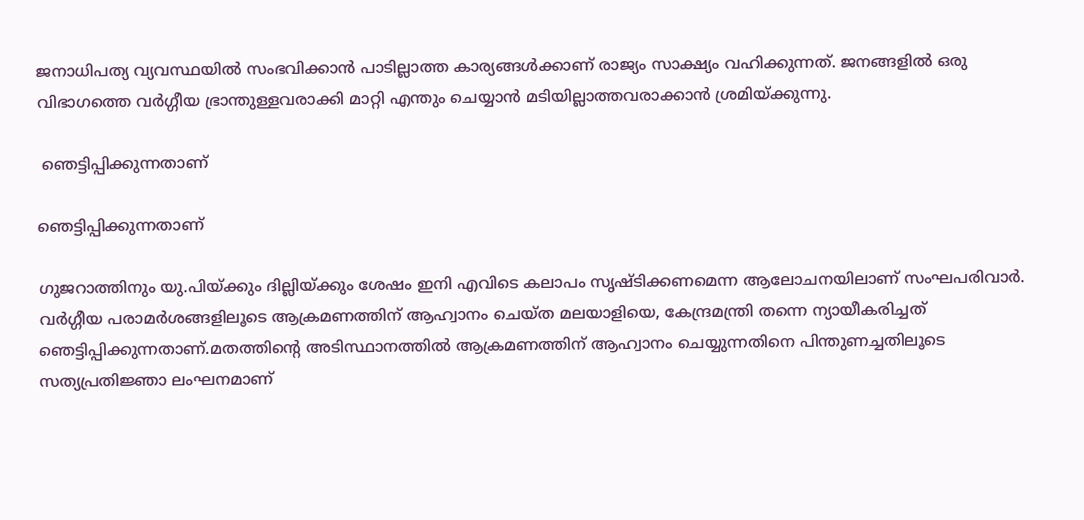ജനാധിപത്യ വ്യവസ്ഥയില്‍ സംഭവിക്കാന്‍ പാടില്ലാത്ത കാര്യങ്ങള്‍ക്കാണ്‌ രാജ്യം സാക്ഷ്യം വഹിക്കുന്നത്‌. ജനങ്ങളില്‍ ഒരു വിഭാഗത്തെ വര്‍ഗ്ഗീയ ഭ്രാന്തുള്ളവരാക്കി മാറ്റി എന്തും ചെയ്യാന്‍ മടിയില്ലാത്തവരാക്കാന്‍ ശ്രമിയ്‌ക്കുന്നു.

 ഞെട്ടിപ്പിക്കുന്നതാണ്‌

ഞെട്ടിപ്പിക്കുന്നതാണ്‌

ഗുജറാത്തിനും യു.പിയ്‌ക്കും ദില്ലിയ്‌ക്കും ശേഷം ഇനി എവിടെ കലാപം സൃഷ്ടിക്കണമെന്ന ആലോചനയിലാണ്‌ സംഘപരിവാര്‍. വര്‍ഗ്ഗീയ പരാമര്‍ശങ്ങളിലൂടെ ആക്രമണത്തിന്‌ ആഹ്വാനം ചെയ്‌ത മലയാളിയെ, കേന്ദ്രമന്ത്രി തന്നെ ന്യായീകരിച്ചത്‌ ഞെട്ടിപ്പിക്കുന്നതാണ്‌.മതത്തിന്റെ അടിസ്ഥാനത്തില്‍ ആക്രമണത്തിന്‌ ആഹ്വാനം ചെയ്യുന്നതിനെ പിന്തുണച്ചതിലൂടെ സത്യപ്രതിജ്ഞാ ലംഘനമാണ്‌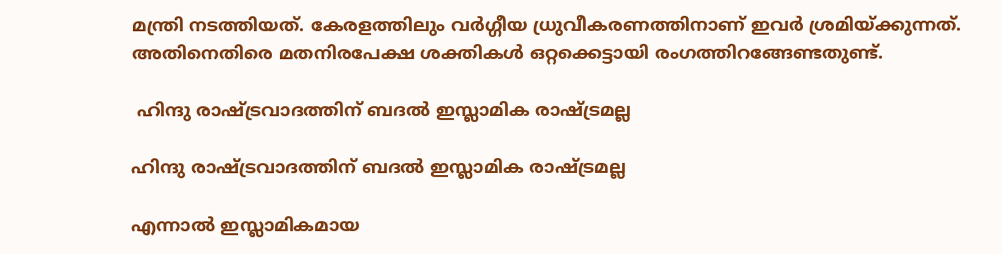മന്ത്രി നടത്തിയത്‌. കേരളത്തിലും വര്‍ഗ്ഗീയ ധ്രുവീകരണത്തിനാണ്‌ ഇവര്‍ ശ്രമിയ്‌ക്കുന്നത്‌. അതിനെതിരെ മതനിരപേക്ഷ ശക്തികള്‍ ഒറ്റക്കെട്ടായി രംഗത്തിറങ്ങേണ്ടതുണ്ട്‌.

 ഹിന്ദു രാഷ്ട്രവാദത്തിന്‌ ബദല്‍ ഇസ്ലാമിക രാഷ്ട്രമല്ല

ഹിന്ദു രാഷ്ട്രവാദത്തിന്‌ ബദല്‍ ഇസ്ലാമിക രാഷ്ട്രമല്ല

എന്നാല്‍ ഇസ്ലാമികമായ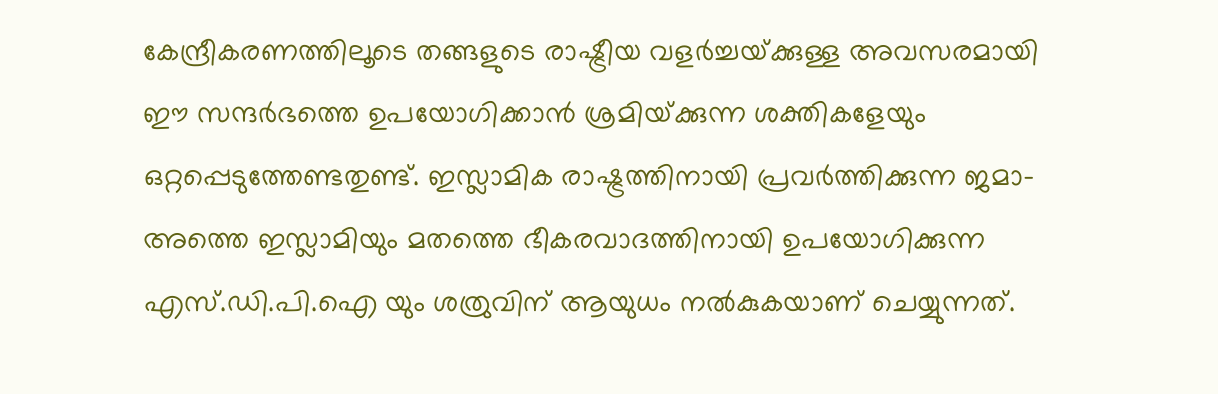കേന്ദ്രീകരണത്തിലൂടെ തങ്ങളുടെ രാഷ്ട്രീയ വളര്‍ച്ചയ്‌ക്കുള്ള അവസരമായി ഈ സന്ദര്‍ഭത്തെ ഉപയോഗിക്കാന്‍ ശ്രമിയ്‌ക്കുന്ന ശക്തികളേയും ഒറ്റപ്പെടുത്തേണ്ടതുണ്ട്‌. ഇസ്ലാമിക രാഷ്ട്രത്തിനായി പ്രവര്‍ത്തിക്കുന്ന ജമാ-അത്തെ ഇസ്ലാമിയും മതത്തെ ഭീകരവാദത്തിനായി ഉപയോഗിക്കുന്ന എസ്‌.ഡി.പി.ഐ യും ശത്രുവിന്‌ ആയുധം നല്‍കുകയാണ്‌ ചെയ്യുന്നത്‌.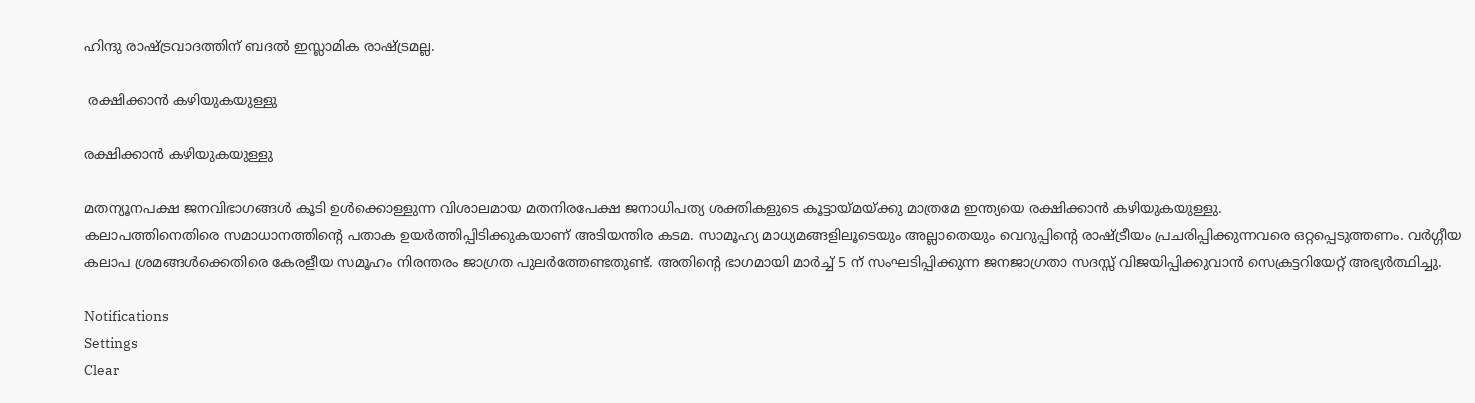ഹിന്ദു രാഷ്ട്രവാദത്തിന്‌ ബദല്‍ ഇസ്ലാമിക രാഷ്ട്രമല്ല.

 രക്ഷിക്കാന്‍ കഴിയുകയുള്ളു

രക്ഷിക്കാന്‍ കഴിയുകയുള്ളു

മതന്യൂനപക്ഷ ജനവിഭാഗങ്ങള്‍ കൂടി ഉള്‍ക്കൊള്ളുന്ന വിശാലമായ മതനിരപേക്ഷ ജനാധിപത്യ ശക്തികളുടെ കൂട്ടായ്‌മയ്‌ക്കു മാത്രമേ ഇന്ത്യയെ രക്ഷിക്കാന്‍ കഴിയുകയുള്ളു.
കലാപത്തിനെതിരെ സമാധാനത്തിന്റെ പതാക ഉയര്‍ത്തിപ്പിടിക്കുകയാണ്‌ അടിയന്തിര കടമ. സാമൂഹ്യ മാധ്യമങ്ങളിലൂടെയും അല്ലാതെയും വെറുപ്പിന്റെ രാഷ്ട്രീയം പ്രചരിപ്പിക്കുന്നവരെ ഒറ്റപ്പെടുത്തണം. വര്‍ഗ്ഗീയ കലാപ ശ്രമങ്ങള്‍ക്കെതിരെ കേരളീയ സമൂഹം നിരന്തരം ജാഗ്രത പുലര്‍ത്തേണ്ടതുണ്ട്‌. അതിന്റെ ഭാഗമായി മാര്‍ച്ച്‌ 5 ന്‌ സംഘടിപ്പിക്കുന്ന ജനജാഗ്രതാ സദസ്സ്‌ വിജയിപ്പിക്കുവാന്‍ സെക്രട്ടറിയേറ്റ്‌ അഭ്യര്‍ത്ഥിച്ചു.

Notifications
Settings
Clear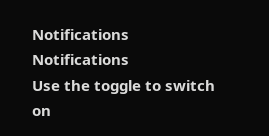Notifications
Notifications
Use the toggle to switch on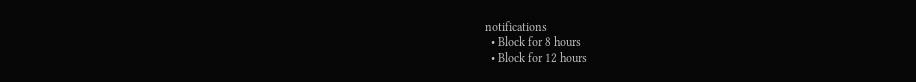notifications
  • Block for 8 hours
  • Block for 12 hours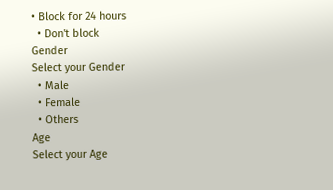• Block for 24 hours
  • Don't block
Gender
Select your Gender
  • Male
  • Female
  • Others
Age
Select your Age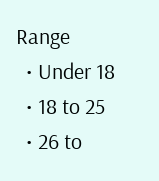Range
  • Under 18
  • 18 to 25
  • 26 to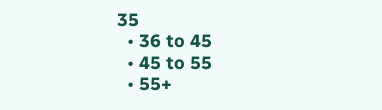35
  • 36 to 45
  • 45 to 55
  • 55+